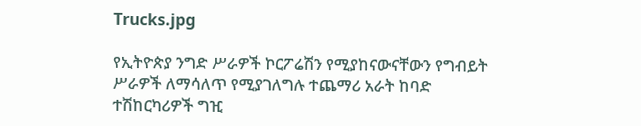Trucks.jpg

የኢትዮጵያ ንግድ ሥራዎች ኮርፖሬሽን የሚያከናውናቸውን የግብይት ሥራዎች ለማሳለጥ የሚያገለግሉ ተጨማሪ አራት ከባድ ተሽከርካሪዎች ግዢ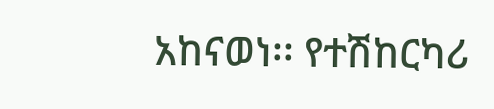አከናወነ፡፡ የተሽከርካሪ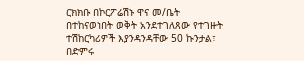ርክክቡ በኮርፖሬሽኑ ዋና መ/ቤት በተከናወነበት ወቅት አንደተገለጸው የተገዙት ተሽከርካሪዎች እያንዳንዳቸው 50 ኩንታል፣ በድምሩ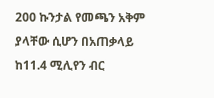200 ኩንታል የመጫን አቅም ያላቸው ሲሆን በአጠቃላይ ከ11.4 ሚሊየን ብር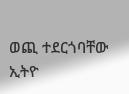ወጪ ተደርጎባቸው ኢትዮ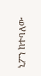ኒፖን ከተባለው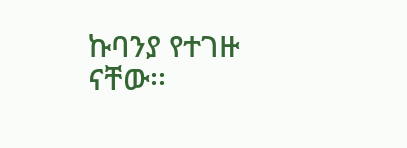ኩባንያ የተገዙ ናቸው፡፡